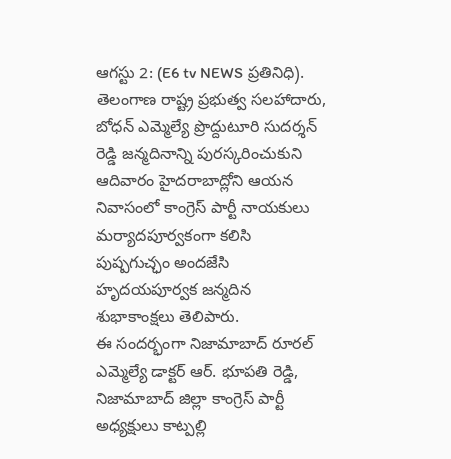ఆగస్టు 2: (E6 tv NEWS ప్రతినిధి).
తెలంగాణ రాష్ట్ర ప్రభుత్వ సలహాదారు, బోధన్ ఎమ్మెల్యే ప్రొద్దుటూరి సుదర్శన్ రెడ్డి జన్మదినాన్ని పురస్కరించుకుని ఆదివారం హైదరాబాద్లోని ఆయన నివాసంలో కాంగ్రెస్ పార్టీ నాయకులు మర్యాదపూర్వకంగా కలిసి పుష్పగుచ్ఛం అందజేసి హృదయపూర్వక జన్మదిన శుభాకాంక్షలు తెలిపారు.
ఈ సందర్భంగా నిజామాబాద్ రూరల్ ఎమ్మెల్యే డాక్టర్ ఆర్. భూపతి రెడ్డి, నిజామాబాద్ జిల్లా కాంగ్రెస్ పార్టీ అధ్యక్షులు కాట్పల్లి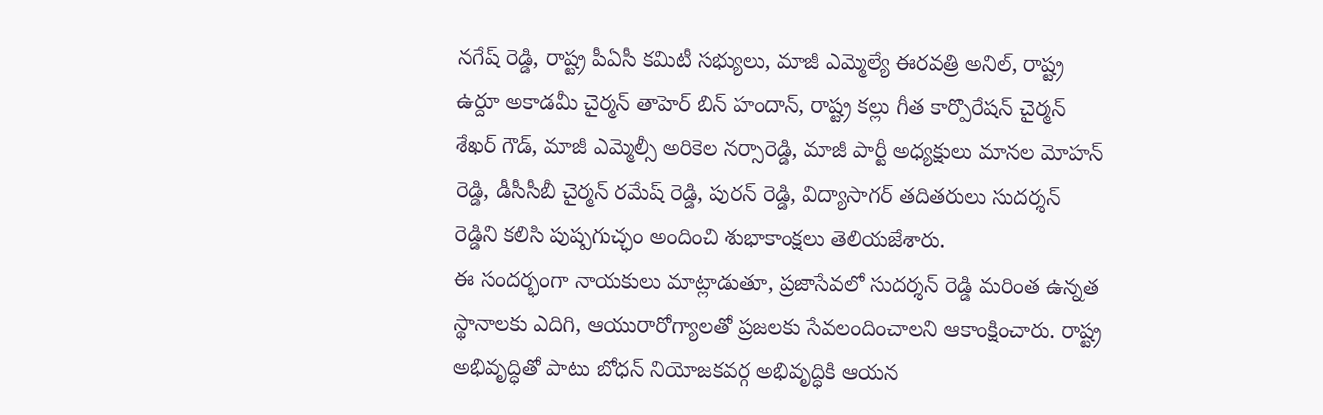నగేష్ రెడ్డి, రాష్ట్ర పీఏసీ కమిటీ సభ్యులు, మాజీ ఎమ్మెల్యే ఈరవత్రి అనిల్, రాష్ట్ర ఉర్దూ అకాడమీ చైర్మన్ తాహెర్ బిన్ హందాన్, రాష్ట్ర కల్లు గీత కార్పొరేషన్ చైర్మన్ శేఖర్ గౌడ్, మాజీ ఎమ్మెల్సీ అరికెల నర్సారెడ్డి, మాజీ పార్టీ అధ్యక్షులు మానల మోహన్ రెడ్డి, డీసీసీబీ చైర్మన్ రమేష్ రెడ్డి, పురన్ రెడ్డి, విద్యాసాగర్ తదితరులు సుదర్శన్ రెడ్డిని కలిసి పుష్పగుచ్ఛం అందించి శుభాకాంక్షలు తెలియజేశారు.
ఈ సందర్భంగా నాయకులు మాట్లాడుతూ, ప్రజాసేవలో సుదర్శన్ రెడ్డి మరింత ఉన్నత స్థానాలకు ఎదిగి, ఆయురారోగ్యాలతో ప్రజలకు సేవలందించాలని ఆకాంక్షించారు. రాష్ట్ర అభివృద్ధితో పాటు బోధన్ నియోజకవర్గ అభివృద్ధికి ఆయన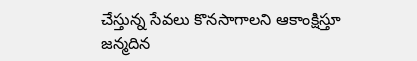చేస్తున్న సేవలు కొనసాగాలని ఆకాంక్షిస్తూ జన్మదిన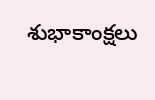శుభాకాంక్షలు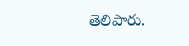తెలిపారు.